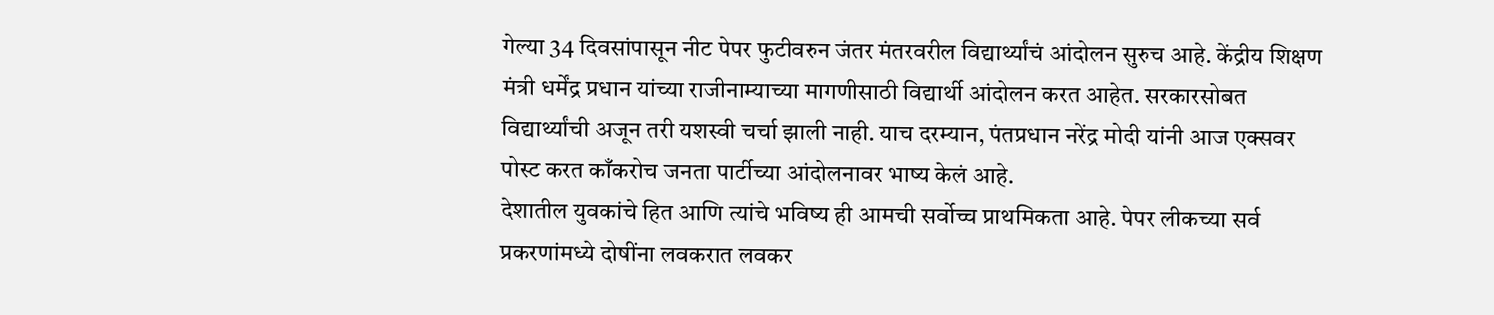गेल्या 34 दिवसांपासून नीट पेपर फुटीवरुन जंतर मंतरवरील विद्यार्थ्यांचं आंदोलन सुरुच आहे. केंद्रीय शिक्षण मंत्री धर्मेंद्र प्रधान यांच्या राजीनाम्याच्या मागणीसाठी विद्यार्थी आंदोलन करत आहेत. सरकारसोबत विद्यार्थ्यांची अजून तरी यशस्वी चर्चा झाली नाही. याच दरम्यान, पंतप्रधान नरेंद्र मोदी यांनी आज एक्सवर पोस्ट करत काँकरोच जनता पार्टीच्या आंदोलनावर भाष्य केलं आहे.
देशातील युवकांचे हित आणि त्यांचे भविष्य ही आमची सर्वोच्च प्राथमिकता आहे. पेपर लीकच्या सर्व प्रकरणांमध्ये दोषींना लवकरात लवकर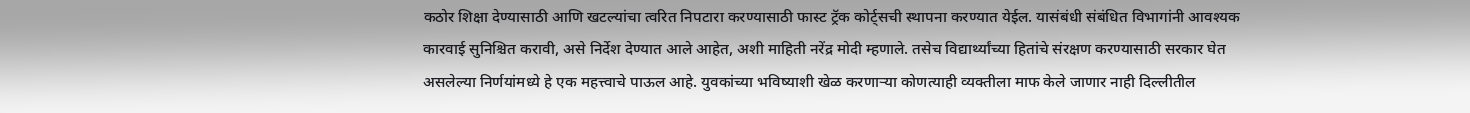कठोर शिक्षा देण्यासाठी आणि खटल्यांचा त्वरित निपटारा करण्यासाठी फास्ट ट्रॅक कोर्ट्सची स्थापना करण्यात येईल. यासंबंधी संबंधित विभागांनी आवश्यक कारवाई सुनिश्चित करावी, असे निर्देश देण्यात आले आहेत, अशी माहिती नरेंद्र मोदी म्हणाले. तसेच विद्यार्थ्यांच्या हितांचे संरक्षण करण्यासाठी सरकार घेत असलेल्या निर्णयांमध्ये हे एक महत्त्वाचे पाऊल आहे. युवकांच्या भविष्याशी खेळ करणाऱ्या कोणत्याही व्यक्तीला माफ केले जाणार नाही दिल्लीतील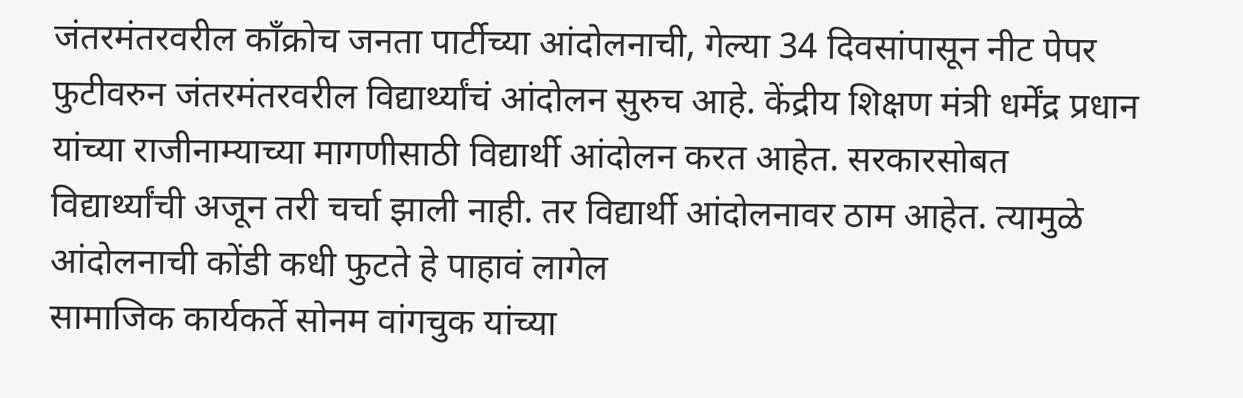जंतरमंतरवरील काँक्रोच जनता पार्टीच्या आंदोलनाची, गेल्या 34 दिवसांपासून नीट पेपर फुटीवरुन जंतरमंतरवरील विद्यार्थ्यांचं आंदोलन सुरुच आहे. केंद्रीय शिक्षण मंत्री धर्मेंद्र प्रधान यांच्या राजीनाम्याच्या मागणीसाठी विद्यार्थी आंदोलन करत आहेत. सरकारसोबत विद्यार्थ्यांची अजून तरी चर्चा झाली नाही. तर विद्यार्थी आंदोलनावर ठाम आहेत. त्यामुळे आंदोलनाची कोंडी कधी फुटते हे पाहावं लागेल
सामाजिक कार्यकर्ते सोनम वांगचुक यांच्या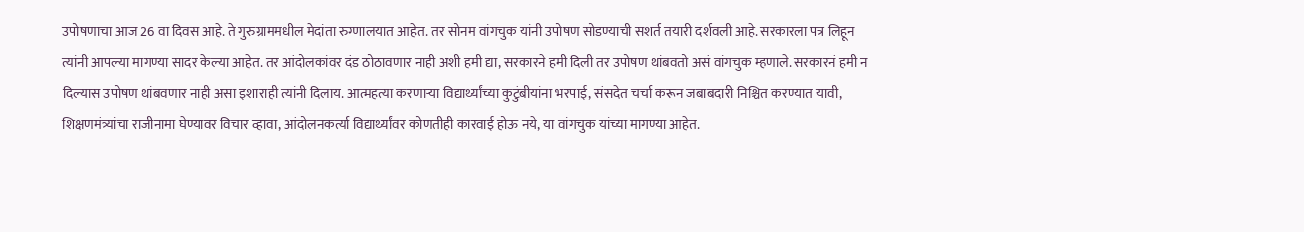उपोषणाचा आज 26 वा दिवस आहे. ते गुरुग्राममधील मेदांता रुग्णालयात आहेत. तर सोनम वांगचुक यांनी उपोषण सोडण्याची सशर्त तयारी दर्शवली आहे. सरकारला पत्र लिहून त्यांनी आपल्या मागण्या सादर केल्या आहेत. तर आंदोलकांवर दंड ठोठावणार नाही अशी हमी द्या, सरकारने हमी दिली तर उपोषण थांबवतो असं वांगचुक म्हणाले. सरकारनं हमी न दिल्यास उपोषण थांबवणार नाही असा इशाराही त्यांनी दिलाय. आत्महत्या करणाऱ्या विद्यार्थ्यांच्या कुटुंबीयांना भरपाई, संसदेत चर्चा करून जबाबदारी निश्चित करण्यात यावी, शिक्षणमंत्र्यांचा राजीनामा घेण्यावर विचार व्हावा, आंदोलनकर्त्या विद्यार्थ्यांवर कोणतीही कारवाई होऊ नये, या वांगचुक यांच्या मागण्या आहेत.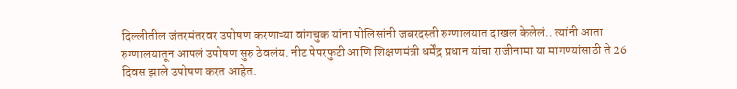दिल्लीतील जंतरमंतरवर उपोषण करणाऱ्या वांगचुक यांना पोलिसांनी जबरदस्ती रुग्णालयात दाखल केलेलं.. त्यांनी आता रुग्णालयातून आपलं उपोषण सुरु ठेवलंय. नीट पेपरफुटी आणि शिक्षणमंत्री धर्मेंद्र प्रधान यांचा राजीनामा या मागण्यांसाठी ते 26 दिवस झाले उपोषण करत आहेत.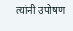त्यांनी उपोषण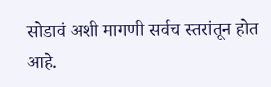सोडावं अशी मागणी सर्वच स्तरांतून होत आहे.